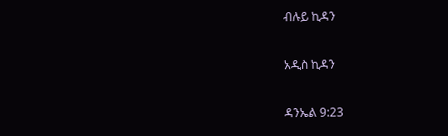ብሉይ ኪዳን

አዲስ ኪዳን

ዳንኤል 9:23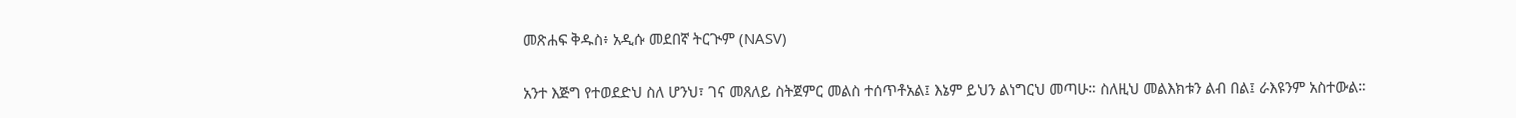መጽሐፍ ቅዱስ፥ አዲሱ መደበኛ ትርጒም (NASV)

አንተ እጅግ የተወደድህ ስለ ሆንህ፣ ገና መጸለይ ስትጀምር መልስ ተሰጥቶአል፤ እኔም ይህን ልነግርህ መጣሁ። ስለዚህ መልእክቱን ልብ በል፤ ራእዩንም አስተውል።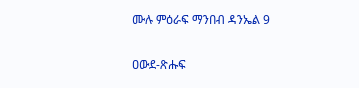ሙሉ ምዕራፍ ማንበብ ዳንኤል 9

ዐውደ-ጽሑፍ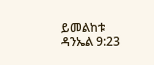ይመልከቱ ዳንኤል 9:23